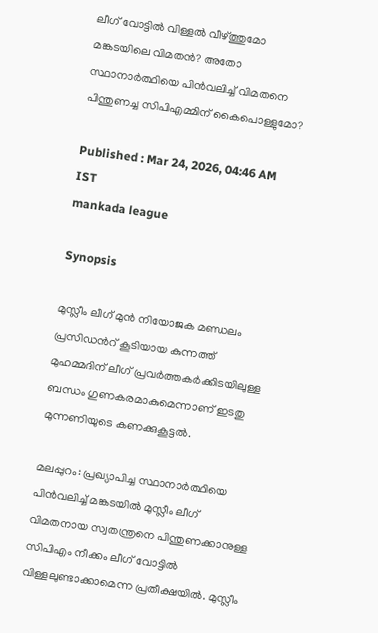ലീഗ് വോട്ടിൽ വിള്ളൽ വീഴ്ത്തുമോ മങ്കടയിലെ വിമതൻ? അതോ സ്ഥാനാർത്ഥിയെ പിൻവലിച്ച് വിമതനെ പിന്തുണച്ച സിപിഎമ്മിന് കൈപൊള്ളുമോ?

Published : Mar 24, 2026, 04:46 AM IST
mankada league

Synopsis

മുസ്ലീം ലീഗ് മുന്‍ നിയോജക മണ്ഡലം പ്രസിഡന്‍റ് കൂടിയായ കുന്നത്ത് മുഹമ്മദിന് ലീഗ് പ്രവര്‍ത്തകര്‍ക്കിടയിലുള്ള ബന്ധം ഗുണകരമാകുമെന്നാണ് ഇടതു മുന്നണിയുടെ കണക്കുകൂട്ടല്‍.

മലപ്പുറം: പ്രഖ്യാപിച്ച സ്ഥാനാര്‍ത്ഥിയെ പിന്‍വലിച്ച് മങ്കടയില്‍ മുസ്ലീം ലീഗ് വിമതനായ സ്വതന്ത്രനെ പിന്തുണക്കാനുള്ള സിപിഎം നീക്കം ലീഗ് വോട്ടില്‍ വിള്ളലുണ്ടാക്കാമെന്ന പ്രതീക്ഷയില്‍. മുസ്ലീം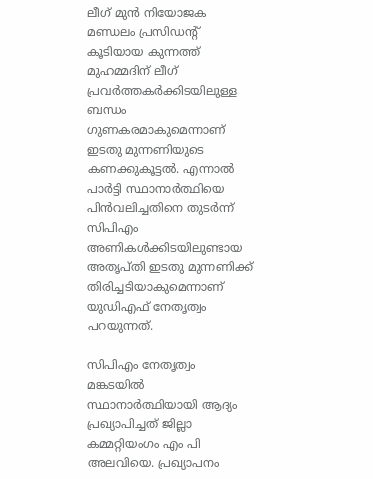ലീഗ് മുന്‍ നിയോജക മണ്ഡലം പ്രസിഡന്‍റ് കൂടിയായ കുന്നത്ത് മുഹമ്മദിന് ലീഗ് പ്രവര്‍ത്തകര്‍ക്കിടയിലുള്ള ബന്ധം ഗുണകരമാകുമെന്നാണ് ഇടതു മുന്നണിയുടെ കണക്കുകൂട്ടല്‍. എന്നാല്‍ പാര്‍ട്ടി സ്ഥാനാര്‍ത്ഥിയെ പിന്‍വലിച്ചതിനെ തുടര്‍ന്ന് സിപിഎം അണികള്‍ക്കിടയിലുണ്ടായ അതൃപ്തി ഇടതു മുന്നണിക്ക് തിരിച്ചടിയാകുമെന്നാണ് യു‍‍ഡിഎഫ് നേതൃത്വം പറയുന്നത്.

സിപിഎം നേതൃത്വം മങ്കടയില്‍ സ്ഥാനാര്‍ത്ഥിയായി ആദ്യം പ്രഖ്യാപിച്ചത് ജില്ലാ കമ്മറ്റിയംഗം എം പി അലവിയെ. പ്രഖ്യാപനം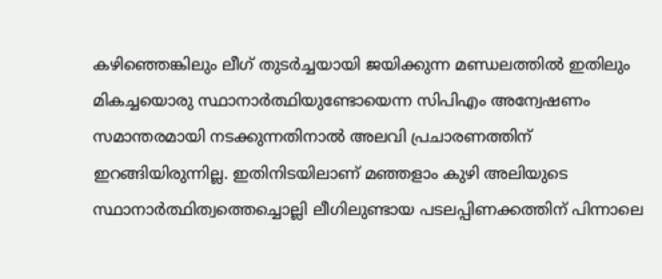കഴിഞ്ഞെങ്കിലും ലീഗ് തുടര്‍ച്ചയായി ജയിക്കുന്ന മണ്ഡലത്തില്‍ ഇതിലും മികച്ചയൊരു സ്ഥാനാര്‍ത്ഥിയുണ്ടോയെന്ന സിപിഎം അന്വേഷണം സമാന്തരമായി നടക്കുന്നതിനാല്‍ അലവി പ്രചാരണത്തിന് ഇറങ്ങിയിരുന്നില്ല. ഇതിനിടയിലാണ് മഞ്ഞളാം കുഴി അലിയുടെ സ്ഥാനാര്‍ത്ഥിത്വത്തെച്ചൊല്ലി ലീഗിലുണ്ടായ പടലപ്പിണക്കത്തിന് പിന്നാലെ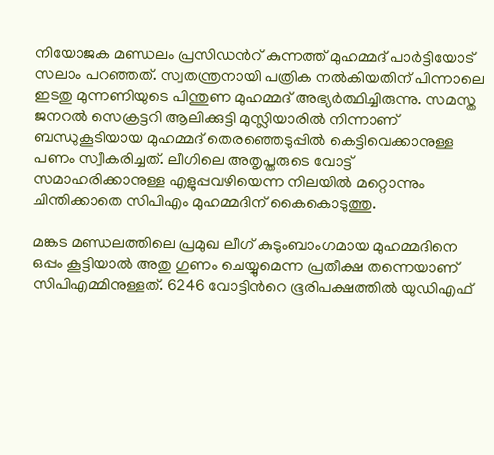നിയോജക മണ്ഡലം പ്രസിഡന്‍റ് കുന്നത്ത് മുഹമ്മദ് പാര്‍ട്ടിയോട് സലാം പറഞ്ഞത്. സ്വതന്ത്രനായി പത്രിക നല്‍കിയതിന് പിന്നാലെ ഇടതു മുന്നണിയുടെ പിന്തുണ മുഹമ്മദ് അഭ്യര്‍ത്ഥിച്ചിരുന്നു. സമസ്ത ജനറല്‍ സെക്രട്ടറി ആലിക്കുട്ടി മുസ്ലിയാരില്‍ നിന്നാണ് ബന്ധുകൂടിയായ മുഹമ്മദ് തെരഞ്ഞെടുപ്പില്‍ കെട്ടിവെക്കാനുള്ള പണം സ്വീകരിച്ചത്. ലീഗിലെ അതൃപ്തരുടെ വോട്ട് സമാഹരിക്കാനുള്ള എളുപ്പവഴിയെന്ന നിലയില്‍ മറ്റൊന്നും ചിന്തിക്കാതെ സിപിഎം മുഹമ്മദിന് കൈകൊടുത്തു.

മങ്കട മണ്ഡലത്തിലെ പ്രമുഖ ലീഗ് കുടുംബാംഗമായ മുഹമ്മദിനെ ഒപ്പം കൂട്ടിയാല്‍ അതു ഗുണം ചെയ്യുമെന്ന പ്രതീക്ഷ തന്നെയാണ് സിപിഎമ്മിനുള്ളത്. 6246 വോട്ടിന്‍റെ ഭൂരിപക്ഷത്തില്‍ യുഡിഎഫ്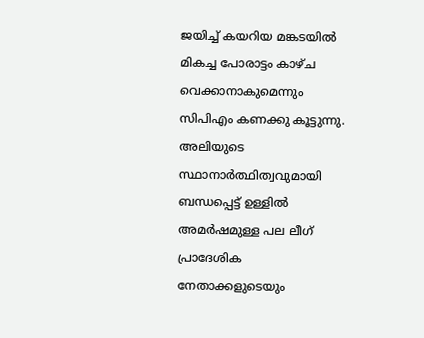ജയിച്ച് കയറിയ മങ്കടയില്‍ മികച്ച പോരാട്ടം കാഴ്ച വെക്കാനാകുമെന്നും സിപിഎം കണക്കു കൂട്ടുന്നു. അലിയുടെ സ്ഥാനാര്‍ത്ഥിത്വവുമായി ബന്ധപ്പെട്ട് ഉള്ളില്‍ അമര്‍ഷമുള്ള പല ലീഗ് പ്രാദേശിക നേതാക്കളുടെയും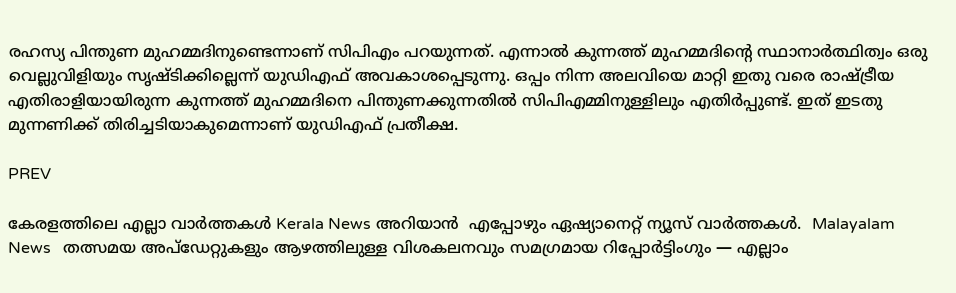രഹസ്യ പിന്തുണ മുഹമ്മദിനുണ്ടെന്നാണ് സിപിഎം പറയുന്നത്. എന്നാല്‍ കുന്നത്ത് മുഹമ്മദിന്‍റെ സ്ഥാനാര്‍ത്ഥിത്വം ഒരു വെല്ലുവിളിയും സൃഷ്ടിക്കില്ലെന്ന് യുഡിഎഫ് അവകാശപ്പെടുന്നു. ഒപ്പം നിന്ന അലവിയെ മാറ്റി ഇതു വരെ രാഷ്ട്രീയ എതിരാളിയായിരുന്ന കുന്നത്ത് മുഹമ്മദിനെ പിന്തുണക്കുന്നതില്‍ സിപിഎമ്മിനുള്ളിലും എതിര്‍പ്പുണ്ട്. ഇത് ഇടതു മുന്നണിക്ക് തിരിച്ചടിയാകുമെന്നാണ് യു‍ഡിഎഫ് പ്രതീക്ഷ.

PREV

കേരളത്തിലെ എല്ലാ വാർത്തകൾ Kerala News അറിയാൻ  എപ്പോഴും ഏഷ്യാനെറ്റ് ന്യൂസ് വാർത്തകൾ.  Malayalam News   തത്സമയ അപ്‌ഡേറ്റുകളും ആഴത്തിലുള്ള വിശകലനവും സമഗ്രമായ റിപ്പോർട്ടിംഗും — എല്ലാം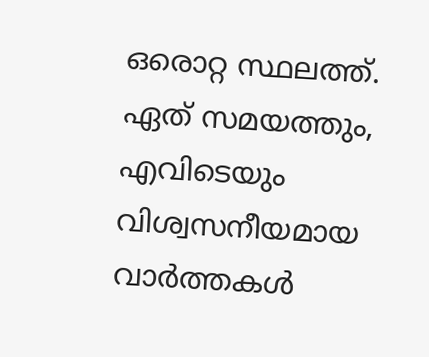ഒരൊറ്റ സ്ഥലത്ത്. ഏത് സമയത്തും, എവിടെയും വിശ്വസനീയമായ വാർത്തകൾ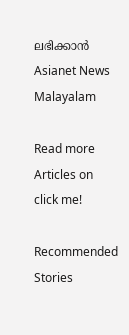ലഭിക്കാൻ Asianet News Malayalam

Read more Articles on
click me!

Recommended Stories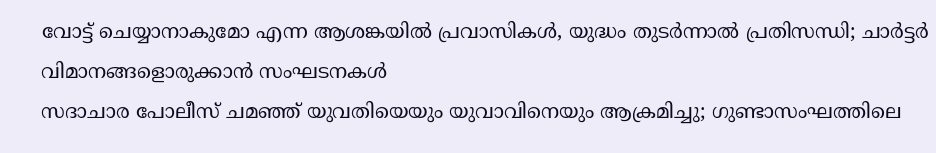വോട്ട് ചെയ്യാനാകുമോ എന്ന ആശങ്കയിൽ പ്രവാസികൾ, യുദ്ധം തുടർന്നാൽ പ്രതിസന്ധി; ചാർട്ടർ വിമാനങ്ങളൊരുക്കാൻ സംഘടനകൾ
സദാചാര പോലീസ് ചമഞ്ഞ് യുവതിയെയും യുവാവിനെയും ആക്രമിച്ചു; ഗുണ്ടാസംഘത്തിലെ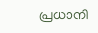പ്രധാനി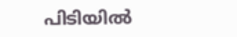പിടിയിൽ